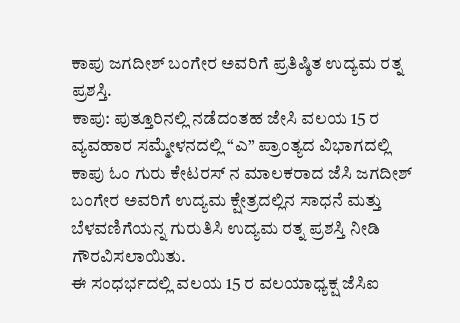ಕಾಪು ಜಗದೀಶ್ ಬಂಗೇರ ಅವರಿಗೆ ಪ್ರತಿಷ್ಠಿತ ಉದ್ಯಮ ರತ್ನ ಪ್ರಶಸ್ತಿ.
ಕಾಪು: ಪುತ್ತೂರಿನಲ್ಲಿ ನಡೆದಂತಹ ಜೇಸಿ ವಲಯ 15 ರ ವ್ಯವಹಾರ ಸಮ್ಮೇಳನದಲ್ಲಿ “ಎ” ಪ್ರಾಂತ್ಯದ ವಿಭಾಗದಲ್ಲಿ ಕಾಪು ಓಂ ಗುರು ಕೇಟರಸ್ ನ ಮಾಲಕರಾದ ಜೆಸಿ ಜಗದೀಶ್ ಬಂಗೇರ ಅವರಿಗೆ ಉದ್ಯಮ ಕ್ಷೇತ್ರದಲ್ಲಿನ ಸಾಧನೆ ಮತ್ತು ಬೆಳವಣಿಗೆಯನ್ನ ಗುರುತಿಸಿ ಉದ್ಯಮ ರತ್ನ ಪ್ರಶಸ್ತಿ ನೀಡಿ ಗೌರವಿಸಲಾಯಿತು.
ಈ ಸಂಧರ್ಭದಲ್ಲಿ ವಲಯ 15 ರ ವಲಯಾಧ್ಯಕ್ಷ ಜೆಸಿಐ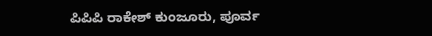ಪಿಪಿಪಿ ರಾಕೇಶ್ ಕುಂಜೂರು, ಪೂರ್ವ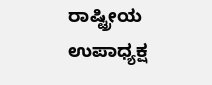ರಾಷ್ಟ್ರೀಯ ಉಪಾಧ್ಯಕ್ಷ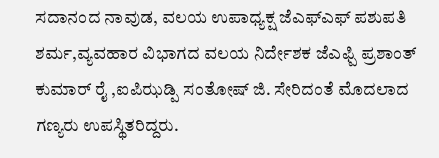ಸದಾನಂದ ನಾವುಡ, ವಲಯ ಉಪಾಧ್ಯಕ್ಷ ಜೆಎಫ್ಎಫ್ ಪಶುಪತಿ ಶರ್ಮ,ವ್ಯವಹಾರ ವಿಭಾಗದ ವಲಯ ನಿರ್ದೇಶಕ ಜೆಎಫ್ಪಿ ಪ್ರಶಾಂತ್ ಕುಮಾರ್ ರೈ ,ಐಪಿಝಡ್ಪಿ ಸಂತೋಷ್ ಜಿ. ಸೇರಿದಂತೆ ಮೊದಲಾದ ಗಣ್ಯರು ಉಪಸ್ಥಿತರಿದ್ದರು.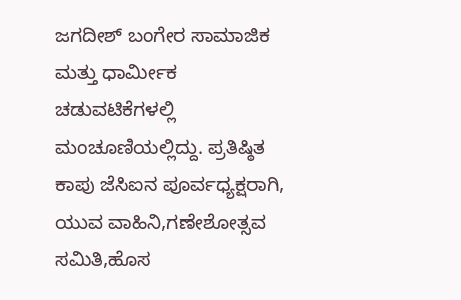ಜಗದೀಶ್ ಬಂಗೇರ ಸಾಮಾಜಿಕ ಮತ್ತು ಧಾರ್ಮೀಕ ಚಡುವಟಿಕೆಗಳಲ್ಲಿ ಮಂಚೂಣಿಯಲ್ಲಿದ್ದು. ಪ್ರತಿಷ್ಠಿತ ಕಾಪು ಜೆಸಿಐನ ಪೂರ್ವಧ್ಯಕ್ಷರಾಗಿ, ಯುವ ವಾಹಿನಿ,ಗಣೇಶೋತ್ಸವ ಸಮಿತಿ,ಹೊಸ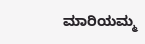ಮಾರಿಯಮ್ಮ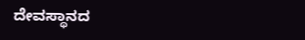ದೇವಸ್ಥಾನದ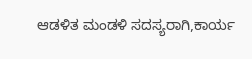ಆಡಳಿತ ಮಂಡಳಿ ಸದಸ್ಯರಾಗಿ,ಕಾರ್ಯ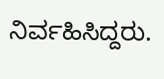ನಿರ್ವಹಿಸಿದ್ದರು.